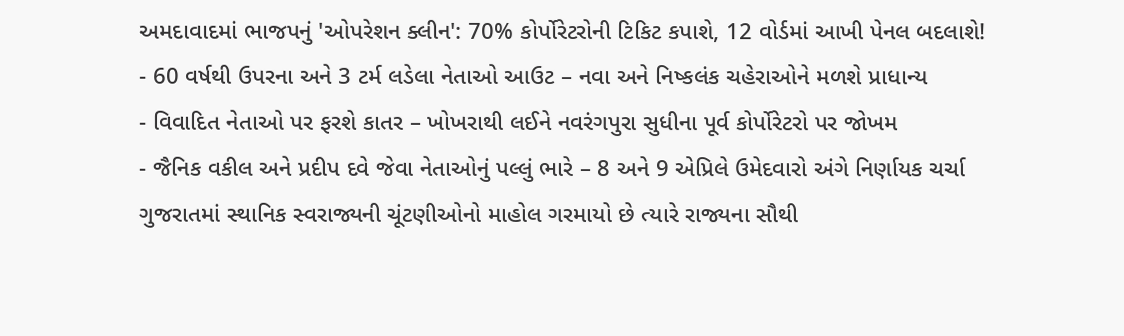અમદાવાદમાં ભાજપનું 'ઓપરેશન ક્લીન': 70% કોર્પોરેટરોની ટિકિટ કપાશે, 12 વોર્ડમાં આખી પેનલ બદલાશે!
- 60 વર્ષથી ઉપરના અને 3 ટર્મ લડેલા નેતાઓ આઉટ – નવા અને નિષ્કલંક ચહેરાઓને મળશે પ્રાધાન્ય
- વિવાદિત નેતાઓ પર ફરશે કાતર – ખોખરાથી લઈને નવરંગપુરા સુધીના પૂર્વ કોર્પોરેટરો પર જોખમ
- જૈનિક વકીલ અને પ્રદીપ દવે જેવા નેતાઓનું પલ્લું ભારે – 8 અને 9 એપ્રિલે ઉમેદવારો અંગે નિર્ણાયક ચર્ચા
ગુજરાતમાં સ્થાનિક સ્વરાજ્યની ચૂંટણીઓનો માહોલ ગરમાયો છે ત્યારે રાજ્યના સૌથી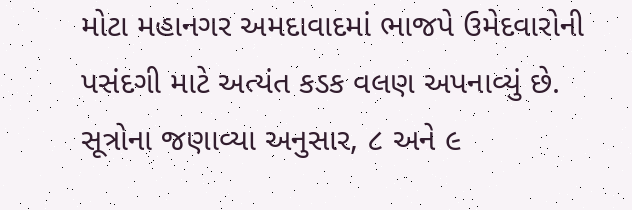મોટા મહાનગર અમદાવાદમાં ભાજપે ઉમેદવારોની પસંદગી માટે અત્યંત કડક વલણ અપનાવ્યું છે. સૂત્રોના જણાવ્યા અનુસાર, ૮ અને ૯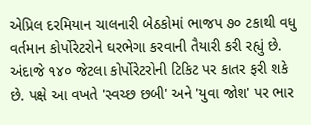એપ્રિલ દરમિયાન ચાલનારી બેઠકોમાં ભાજપ ૭૦ ટકાથી વધુ વર્તમાન કોર્પોરેટરોને ઘરભેગા કરવાની તૈયારી કરી રહ્યું છે. અંદાજે ૧૪૦ જેટલા કોર્પોરેટરોની ટિકિટ પર કાતર ફરી શકે છે. પક્ષે આ વખતે 'સ્વચ્છ છબી' અને 'યુવા જોશ' પર ભાર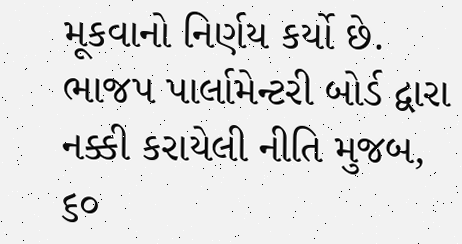મૂકવાનો નિર્ણય કર્યો છે.
ભાજપ પાર્લામેન્ટરી બોર્ડ દ્વારા નક્કી કરાયેલી નીતિ મુજબ, ૬૦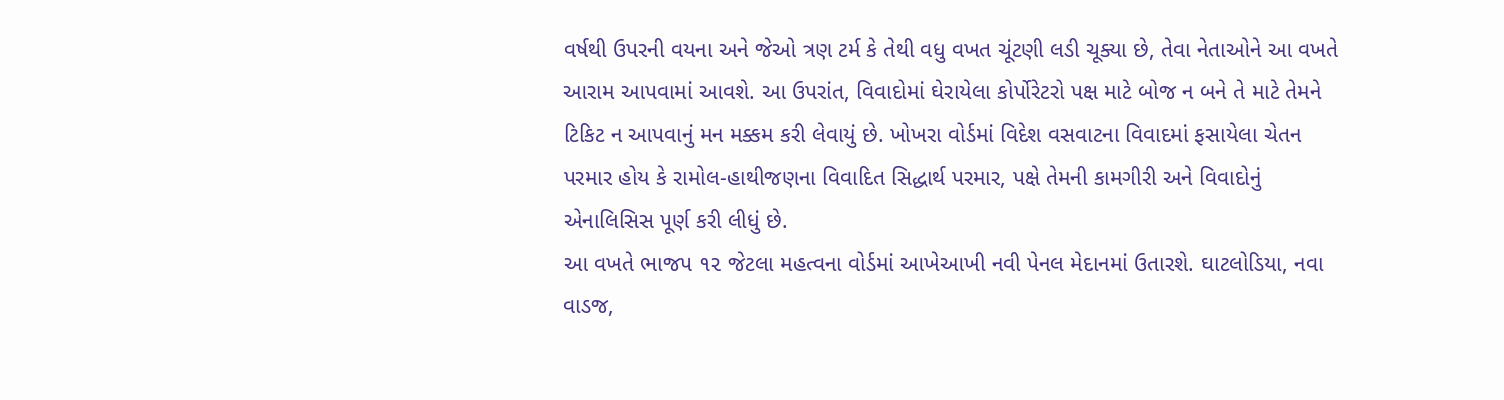વર્ષથી ઉપરની વયના અને જેઓ ત્રણ ટર્મ કે તેથી વધુ વખત ચૂંટણી લડી ચૂક્યા છે, તેવા નેતાઓને આ વખતે આરામ આપવામાં આવશે. આ ઉપરાંત, વિવાદોમાં ઘેરાયેલા કોર્પોરેટરો પક્ષ માટે બોજ ન બને તે માટે તેમને ટિકિટ ન આપવાનું મન મક્કમ કરી લેવાયું છે. ખોખરા વોર્ડમાં વિદેશ વસવાટના વિવાદમાં ફસાયેલા ચેતન પરમાર હોય કે રામોલ-હાથીજણના વિવાદિત સિદ્ધાર્થ પરમાર, પક્ષે તેમની કામગીરી અને વિવાદોનું એનાલિસિસ પૂર્ણ કરી લીધું છે.
આ વખતે ભાજપ ૧૨ જેટલા મહત્વના વોર્ડમાં આખેઆખી નવી પેનલ મેદાનમાં ઉતારશે. ઘાટલોડિયા, નવા વાડજ,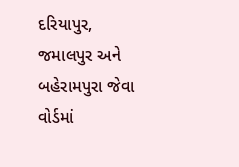દરિયાપુર, જમાલપુર અને બહેરામપુરા જેવા વોર્ડમાં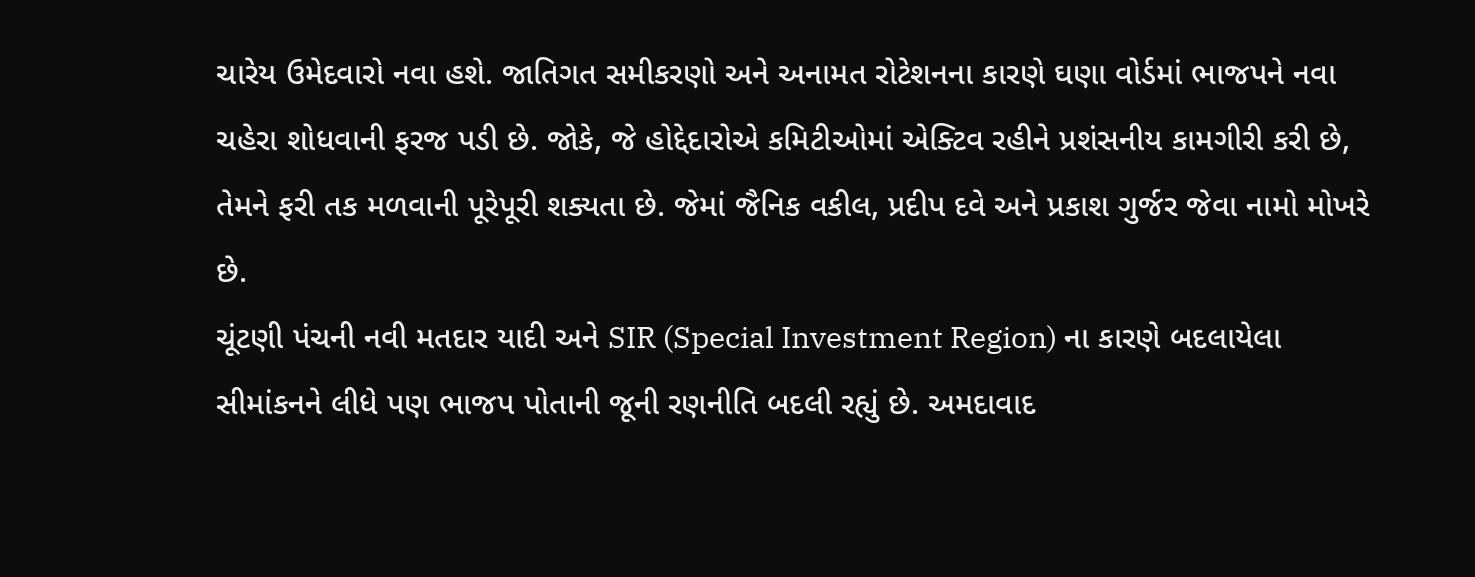ચારેય ઉમેદવારો નવા હશે. જાતિગત સમીકરણો અને અનામત રોટેશનના કારણે ઘણા વોર્ડમાં ભાજપને નવા ચહેરા શોધવાની ફરજ પડી છે. જોકે, જે હોદ્દેદારોએ કમિટીઓમાં એક્ટિવ રહીને પ્રશંસનીય કામગીરી કરી છે, તેમને ફરી તક મળવાની પૂરેપૂરી શક્યતા છે. જેમાં જૈનિક વકીલ, પ્રદીપ દવે અને પ્રકાશ ગુર્જર જેવા નામો મોખરે છે.
ચૂંટણી પંચની નવી મતદાર યાદી અને SIR (Special Investment Region) ના કારણે બદલાયેલા સીમાંકનને લીધે પણ ભાજપ પોતાની જૂની રણનીતિ બદલી રહ્યું છે. અમદાવાદ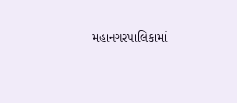મહાનગરપાલિકામાં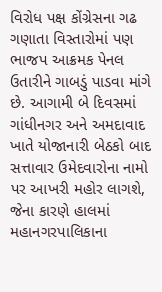વિરોધ પક્ષ કોંગ્રેસના ગઢ ગણાતા વિસ્તારોમાં પણ ભાજપ આક્રમક પેનલ ઉતારીને ગાબડું પાડવા માંગે છે. આગામી બે દિવસમાં ગાંધીનગર અને અમદાવાદ ખાતે યોજાનારી બેઠકો બાદ સત્તાવાર ઉમેદવારોના નામો પર આખરી મહોર લાગશે, જેના કારણે હાલમાં મહાનગરપાલિકાના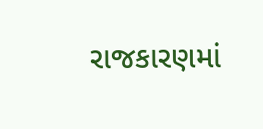રાજકારણમાં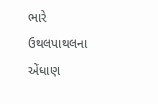ભારે ઉથલપાથલના એંધાણ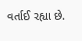વર્તાઈ રહ્યા છે.